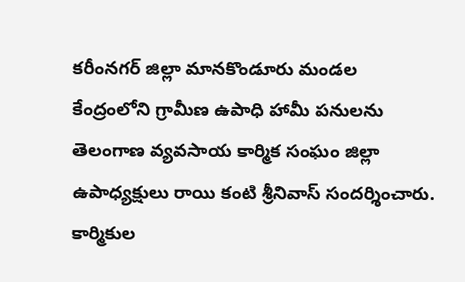కరీంనగర్ జిల్లా మానకొండూరు మండల కేంద్రంలోని గ్రామీణ ఉపాధి హామీ పనులను తెలంగాణ వ్యవసాయ కార్మిక సంఘం జిల్లా ఉపాధ్యక్షులు రాయి కంటి శ్రీనివాస్ సందర్శించారు. కార్మికుల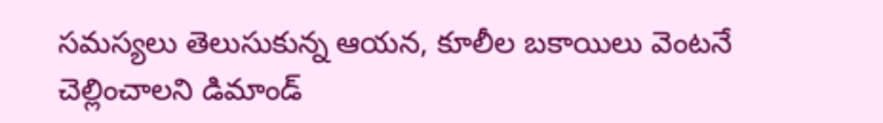సమస్యలు తెలుసుకున్న ఆయన, కూలీల బకాయిలు వెంటనే చెల్లించాలని డిమాండ్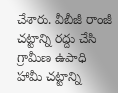చేశారు. వీబీజీ రాంజీ చట్టాన్ని రద్దు చేసి గ్రామీణ ఉపాధి హామీ చట్టాన్ని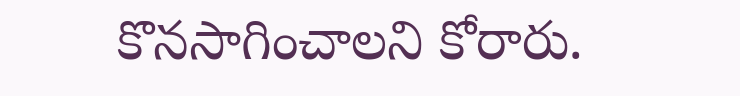కొనసాగించాలని కోరారు.